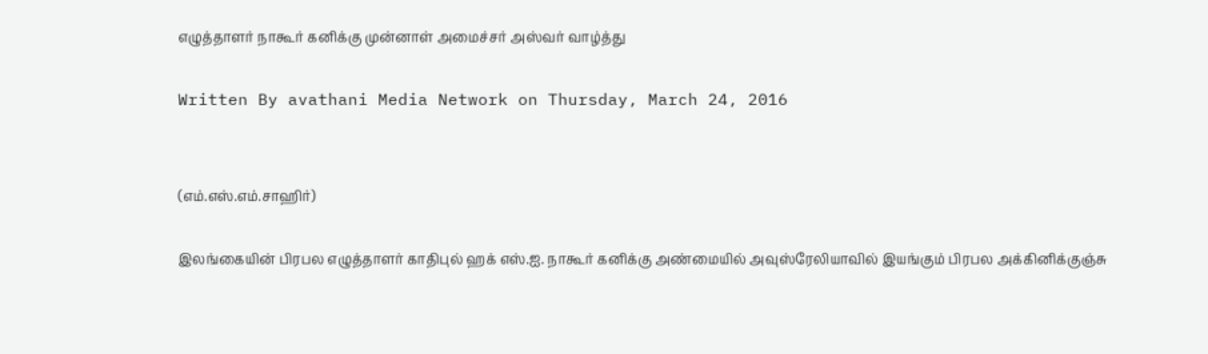எழுத்தாளர் நாகூர் கனிக்கு முன்னாள் அமைச்சர் அஸ்வர் வாழ்த்து

Written By avathani Media Network on Thursday, March 24, 2016


(எம்.எஸ்.எம்.சாஹிர்)

இலங்கையின் பிரபல எழுத்தாளர் காதிபுல் ஹக் எஸ்.ஐ. நாகூர் கனிக்கு அண்மையில் அவுஸ்ரேலியாவில் இயங்கும் பிரபல அக்கினிக்குஞ்சு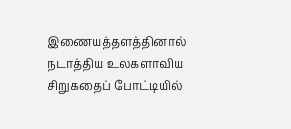இணையத்தளத்தினால் நடாத்திய உலகளாவிய சிறுகதைப் போட்டியில்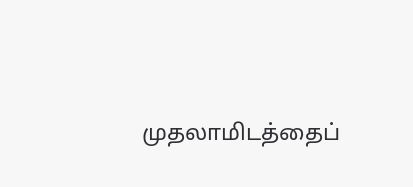முதலாமிடத்தைப்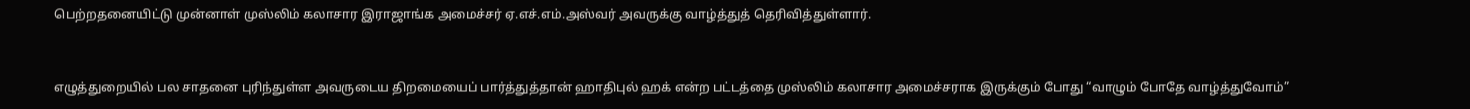பெற்றதனையிட்டு முன்னாள் முஸ்லிம் கலாசார இராஜாங்க அமைச்சர் ஏ.எச்.எம்.அஸ்வர் அவருக்கு வாழ்த்துத் தெரிவித்துள்ளார்.


எழுத்துறையில் பல சாதனை புரிந்துள்ள அவருடைய திறமையைப் பார்த்துத்தான் ஹாதிபுல் ஹக் என்ற பட்டத்தை முஸ்லிம் கலாசார அமைச்சராக இருக்கும் போது “வாழும் போதே வாழ்த்துவோம்”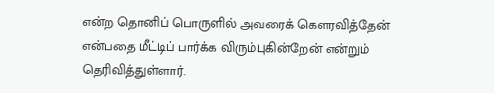என்ற தொனிப் பொருளில் அவரைக் கௌரவித்தேன் என்பதை மீட்டிப் பார்க்க விரும்புகின்றேன் என்றும் தெரிவித்துள்ளார்.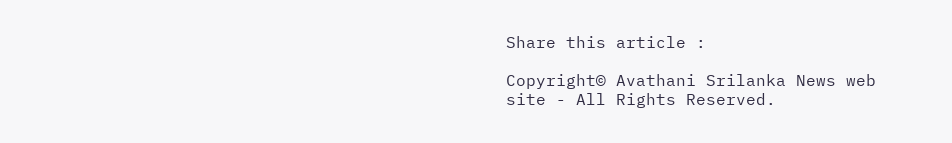Share this article :

Copyright© Avathani Srilanka News web site - All Rights Reserved.